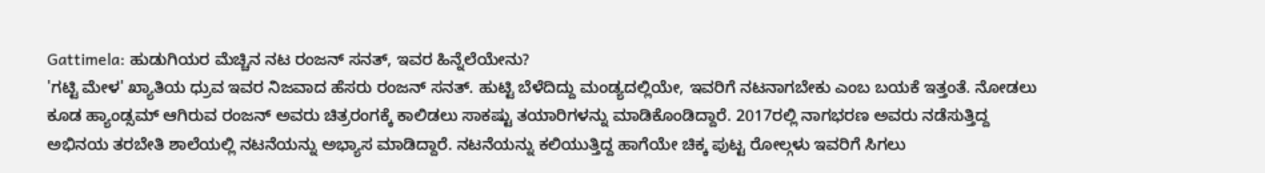Gattimela: ಹುಡುಗಿಯರ ಮೆಚ್ಚಿನ ನಟ ರಂಜನ್ ಸನತ್, ಇವರ ಹಿನ್ನೆಲೆಯೇನು?
'ಗಟ್ಟಿ ಮೇಳ' ಖ್ಯಾತಿಯ ಧ್ರುವ ಇವರ ನಿಜವಾದ ಹೆಸರು ರಂಜನ್ ಸನತ್. ಹುಟ್ಟಿ ಬೆಳೆದಿದ್ದು ಮಂಡ್ಯದಲ್ಲಿಯೇ, ಇವರಿಗೆ ನಟನಾಗಬೇಕು ಎಂಬ ಬಯಕೆ ಇತ್ತಂತೆ. ನೋಡಲು ಕೂಡ ಹ್ಯಾಂಡ್ಸಮ್ ಆಗಿರುವ ರಂಜನ್ ಅವರು ಚಿತ್ರರಂಗಕ್ಕೆ ಕಾಲಿಡಲು ಸಾಕಷ್ಟು ತಯಾರಿಗಳನ್ನು ಮಾಡಿಕೊಂಡಿದ್ದಾರೆ. 2017ರಲ್ಲಿ ನಾಗಭರಣ ಅವರು ನಡೆಸುತ್ತಿದ್ದ ಅಭಿನಯ ತರಬೇತಿ ಶಾಲೆಯಲ್ಲಿ ನಟನೆಯನ್ನು ಅಭ್ಯಾಸ ಮಾಡಿದ್ದಾರೆ. ನಟನೆಯನ್ನು ಕಲಿಯುತ್ತಿದ್ದ ಹಾಗೆಯೇ ಚಿಕ್ಕ ಪುಟ್ಟ ರೋಲ್ಗಳು ಇವರಿಗೆ ಸಿಗಲು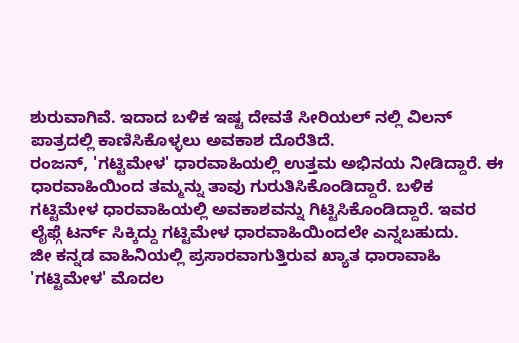ಶುರುವಾಗಿವೆ. ಇದಾದ ಬಳಿಕ ಇಷ್ಟ ದೇವತೆ ಸೀರಿಯಲ್ ನಲ್ಲಿ ವಿಲನ್ ಪಾತ್ರದಲ್ಲಿ ಕಾಣಿಸಿಕೊಳ್ಳಲು ಅವಕಾಶ ದೊರೆತಿದೆ.
ರಂಜನ್, 'ಗಟ್ಟಿಮೇಳ' ಧಾರವಾಹಿಯಲ್ಲಿ ಉತ್ತಮ ಅಭಿನಯ ನೀಡಿದ್ದಾರೆ. ಈ ಧಾರವಾಹಿಯಿಂದ ತಮ್ಮನ್ನು ತಾವು ಗುರುತಿಸಿಕೊಂಡಿದ್ದಾರೆ. ಬಳಿಕ ಗಟ್ಟಿಮೇಳ ಧಾರವಾಹಿಯಲ್ಲಿ ಅವಕಾಶವನ್ನು ಗಿಟ್ಟಿಸಿಕೊಂಡಿದ್ದಾರೆ. ಇವರ ಲೈಫ್ಗೆ ಟರ್ನ್ ಸಿಕ್ಕಿದ್ದು ಗಟ್ಟಿಮೇಳ ಧಾರವಾಹಿಯಿಂದಲೇ ಎನ್ನಬಹುದು.
ಜೀ ಕನ್ನಡ ವಾಹಿನಿಯಲ್ಲಿ ಪ್ರಸಾರವಾಗುತ್ತಿರುವ ಖ್ಯಾತ ಧಾರಾವಾಹಿ 'ಗಟ್ಟಿಮೇಳ' ಮೊದಲ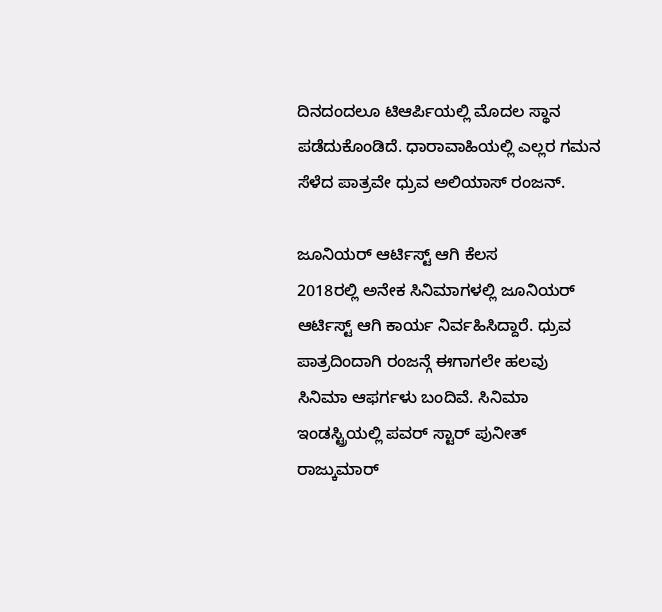ದಿನದಂದಲೂ ಟಿಆರ್ಪಿಯಲ್ಲಿ ಮೊದಲ ಸ್ಥಾನ ಪಡೆದುಕೊಂಡಿದೆ. ಧಾರಾವಾಹಿಯಲ್ಲಿ ಎಲ್ಲರ ಗಮನ ಸೆಳೆದ ಪಾತ್ರವೇ ಧ್ರುವ ಅಲಿಯಾಸ್ ರಂಜನ್.

ಜೂನಿಯರ್ ಆರ್ಟಿಸ್ಟ್ ಆಗಿ ಕೆಲಸ
2018ರಲ್ಲಿ ಅನೇಕ ಸಿನಿಮಾಗಳಲ್ಲಿ ಜೂನಿಯರ್ ಆರ್ಟಿಸ್ಟ್ ಆಗಿ ಕಾರ್ಯ ನಿರ್ವಹಿಸಿದ್ದಾರೆ. ಧ್ರುವ ಪಾತ್ರದಿಂದಾಗಿ ರಂಜನ್ಗೆ ಈಗಾಗಲೇ ಹಲವು ಸಿನಿಮಾ ಆಫರ್ಗಳು ಬಂದಿವೆ. ಸಿನಿಮಾ ಇಂಡಸ್ಟ್ರಿಯಲ್ಲಿ ಪವರ್ ಸ್ಟಾರ್ ಪುನೀತ್ ರಾಜ್ಕುಮಾರ್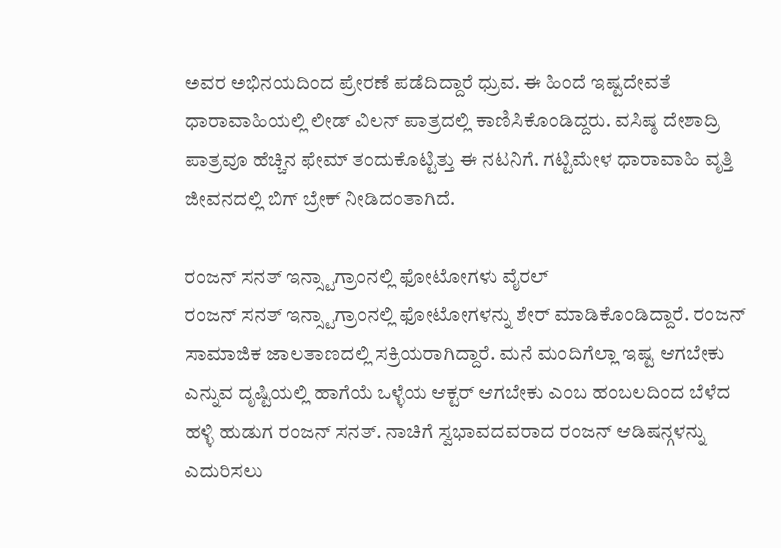ಅವರ ಅಭಿನಯದಿಂದ ಪ್ರೇರಣೆ ಪಡೆದಿದ್ದಾರೆ ಧ್ರುವ. ಈ ಹಿಂದೆ ಇಷ್ಟದೇವತೆ ಧಾರಾವಾಹಿಯಲ್ಲಿ ಲೀಡ್ ವಿಲನ್ ಪಾತ್ರದಲ್ಲಿ ಕಾಣಿಸಿಕೊಂಡಿದ್ದರು. ವಸಿಷ್ಠ ದೇಶಾದ್ರಿ ಪಾತ್ರವೂ ಹೆಚ್ಚಿನ ಫೇಮ್ ತಂದುಕೊಟ್ಟಿತ್ತು ಈ ನಟನಿಗೆ. ಗಟ್ಟಿಮೇಳ ಧಾರಾವಾಹಿ ವೃತ್ತಿ ಜೀವನದಲ್ಲಿ ಬಿಗ್ ಬ್ರೇಕ್ ನೀಡಿದಂತಾಗಿದೆ.

ರಂಜನ್ ಸನತ್ ಇನ್ಸ್ಟಾಗ್ರಾಂನಲ್ಲಿ ಫೋಟೋಗಳು ವೈರಲ್
ರಂಜನ್ ಸನತ್ ಇನ್ಸ್ಟಾಗ್ರಾಂನಲ್ಲಿ ಫೋಟೋಗಳನ್ನು ಶೇರ್ ಮಾಡಿಕೊಂಡಿದ್ದಾರೆ. ರಂಜನ್ ಸಾಮಾಜಿಕ ಜಾಲತಾಣದಲ್ಲಿ ಸಕ್ರಿಯರಾಗಿದ್ದಾರೆ. ಮನೆ ಮಂದಿಗೆಲ್ಲಾ ಇಷ್ಟ ಆಗಬೇಕು ಎನ್ನುವ ದೃಷ್ಟಿಯಲ್ಲಿ ಹಾಗೆಯೆ ಒಳ್ಳೆಯ ಆಕ್ಟರ್ ಆಗಬೇಕು ಎಂಬ ಹಂಬಲದಿಂದ ಬೆಳೆದ ಹಳ್ಳಿ ಹುಡುಗ ರಂಜನ್ ಸನತ್. ನಾಚಿಗೆ ಸ್ವಭಾವದವರಾದ ರಂಜನ್ ಆಡಿಷನ್ಗಳನ್ನು ಎದುರಿಸಲು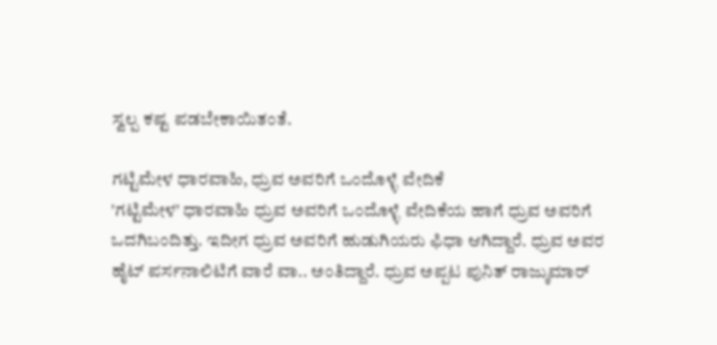ಸ್ವಲ್ಪ ಕಷ್ಟ ಪಡಬೇಕಾಯಿತಂತೆ.

ಗಟ್ಟಿಮೇಳ ಧಾರವಾಹಿ, ಧ್ರುವ ಅವರಿಗೆ ಒಂದೊಳ್ಳೆ ವೇದಿಕೆ
'ಗಟ್ಟಿಮೇಳ' ಧಾರವಾಹಿ ಧ್ರುವ ಅವರಿಗೆ ಒಂದೊಳ್ಳೆ ವೇದಿಕೆಯ ಹಾಗೆ ಧ್ರುವ ಅವರಿಗೆ ಒದಗಿಬಂದಿತ್ತು. ಇದೀಗ ಧ್ರುವ ಅವರಿಗೆ ಹುಡುಗಿಯರು ಫಿಧಾ ಆಗಿದ್ದಾರೆ. ಧ್ರುವ ಅವರ ಹೈಟ್ ಪರ್ಸನಾಲಿಟಿಗೆ ವಾರೆ ವಾ.. ಅಂತಿದ್ದಾರೆ. ಧ್ರುವ ಅಪ್ಪಟ ಪುನಿತ್ ರಾಜ್ಕುಮಾರ್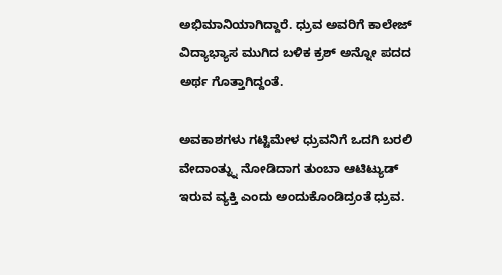ಅಭಿಮಾನಿಯಾಗಿದ್ದಾರೆ. ಧ್ರುವ ಅವರಿಗೆ ಕಾಲೇಜ್ ವಿದ್ಯಾಭ್ಯಾಸ ಮುಗಿದ ಬಳಿಕ ಕ್ರಶ್ ಅನ್ನೋ ಪದದ ಅರ್ಥ ಗೊತ್ತಾಗಿದ್ದಂತೆ.

ಅವಕಾಶಗಳು ಗಟ್ಟಿಮೇಳ ಧ್ರುವನಿಗೆ ಒದಗಿ ಬರಲಿ
ವೇದಾಂತ್ನ್ನು ನೋಡಿದಾಗ ತುಂಬಾ ಆಟಿಟ್ಯುಡ್ ಇರುವ ವ್ಯಕ್ತಿ ಎಂದು ಅಂದುಕೊಂಡಿದ್ರಂತೆ ಧ್ರುವ.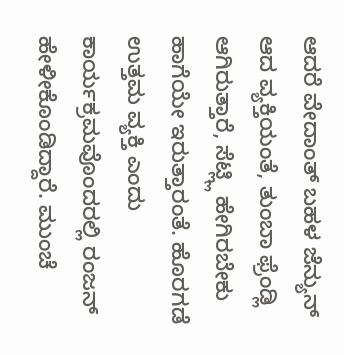ಆದರೆ ವೇದಾಂತ್ ಬಹಳ ಜೆನ್ಯುನ್ ಆದ ವ್ಯಕ್ತಿಯಂತೆ, ತುಂಬಾ ಫ್ರೆಂಡ್ಲಿ ಆಗಿರುತ್ತಾರೆ, ಸೆಟ್ಲ್ಲಿ ಹೇಗಿರಬೇಕು ಹಾಗೆಯೇ ಇರುತ್ತಾರಂತೆ. ಹೊರಗಡೆ ಉತ್ತಮ ವ್ಯಕ್ತಿ ಎಂದು ಕಾರ್ಯಕ್ರಮವೊಂದರಲ್ಲಿ ರಂಜನ್ ಹೇಳೀಕೊಂಡಿದ್ದಾರೆ. ಮುಂಚೆ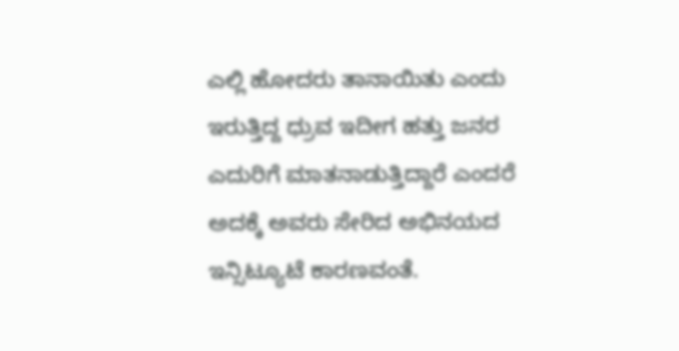ಎಲ್ಲಿ ಹೋದರು ತಾನಾಯಿತು ಎಂದು ಇರುತ್ತಿದ್ದ ಧ್ರುವ ಇದೀಗ ಹತ್ತು ಜನರ ಎದುರಿಗೆ ಮಾತನಾಡುತ್ತಿದ್ದಾರೆ ಎಂದರೆ ಅದಕ್ಕೆ ಅವರು ಸೇರಿದ ಅಭಿನಯದ ಇನ್ಸಿಟ್ಯೂಟೆ ಕಾರಣವಂತೆ.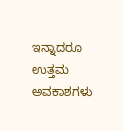ಇನ್ನಾದರೂ ಉತ್ತಮ ಅವಕಾಶಗಳು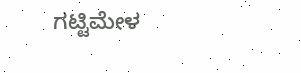ಗಟ್ಟಿಮೇಳ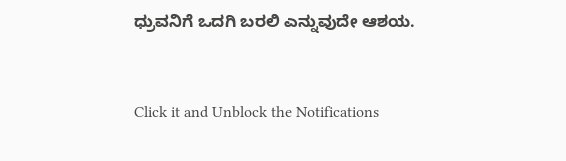ಧ್ರುವನಿಗೆ ಒದಗಿ ಬರಲಿ ಎನ್ನುವುದೇ ಆಶಯ.


Click it and Unblock the Notifications